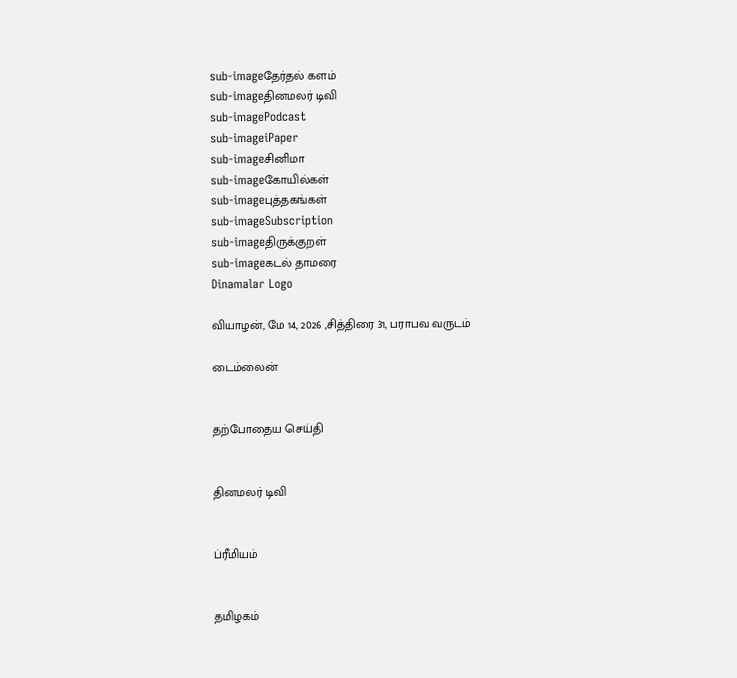sub-imageதேர்தல் களம்
sub-imageதினமலர் டிவி
sub-imagePodcast
sub-imageiPaper
sub-imageசினிமா
sub-imageகோயில்கள்
sub-imageபுத்தகங்கள்
sub-imageSubscription
sub-imageதிருக்குறள்
sub-imageகடல் தாமரை
Dinamalar Logo

வியாழன், மே 14, 2026 ,சித்திரை 31, பராபவ வருடம்

டைம்லைன்


தற்போதைய செய்தி


தினமலர் டிவி


ப்ரீமியம்


தமிழகம்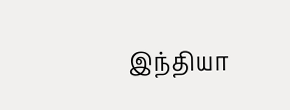இந்தியா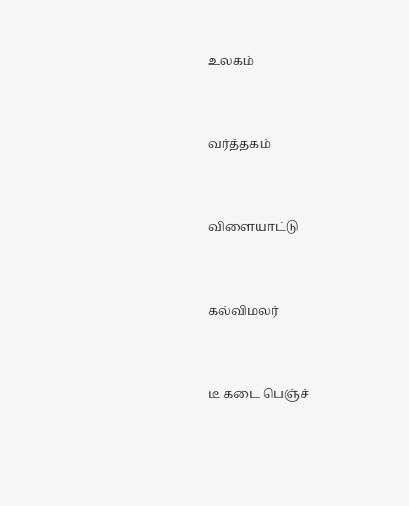உலகம்


வர்த்தகம்


விளையாட்டு


கல்விமலர்


டீ கடை பெஞ்ச்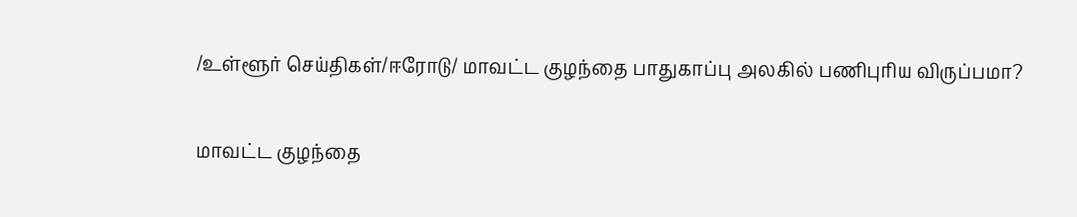/உள்ளூர் செய்திகள்/ஈரோடு/ மாவட்ட குழந்தை பாதுகாப்பு அலகில் பணிபுரிய விருப்பமா?

மாவட்ட குழந்தை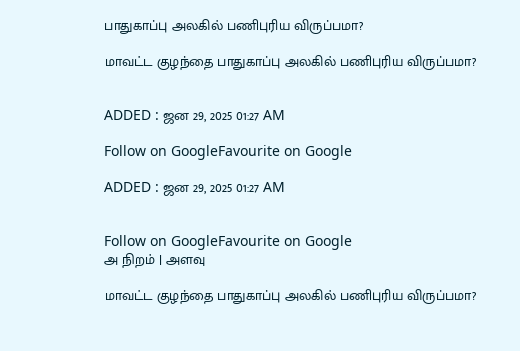பாதுகாப்பு அலகில் பணிபுரிய விருப்பமா?

மாவட்ட குழந்தை பாதுகாப்பு அலகில் பணிபுரிய விருப்பமா?


ADDED : ஜன 29, 2025 01:27 AM

Follow on GoogleFavourite on Google

ADDED : ஜன 29, 2025 01:27 AM


Follow on GoogleFavourite on Google
அ நிறம் | அளவு

மாவட்ட குழந்தை பாதுகாப்பு அலகில் பணிபுரிய விருப்பமா?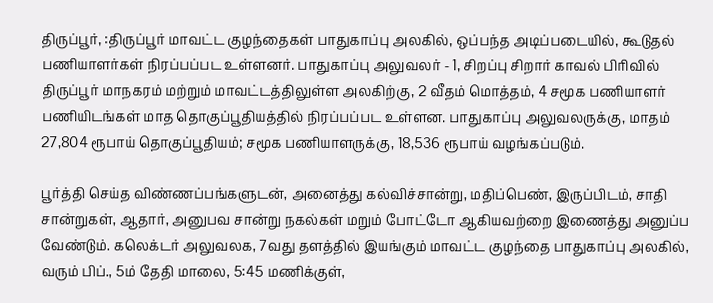திருப்பூர், :திருப்பூர் மாவட்ட குழந்தைகள் பாதுகாப்பு அலகில், ஒப்பந்த அடிப்படையில், கூடுதல் பணியாளர்கள் நிரப்பப்பட உள்ளனர். பாதுகாப்பு அலுவலர் - 1, சிறப்பு சிறார் காவல் பிரிவில் திருப்பூர் மாநகரம் மற்றும் மாவட்டத்திலுள்ள அலகிற்கு, 2 வீதம் மொத்தம், 4 சமூக பணியாளர் பணியிடங்கள் மாத தொகுப்பூதியத்தில் நிரப்பப்பட உள்ளன. பாதுகாப்பு அலுவலருக்கு, மாதம் 27,804 ரூபாய் தொகுப்பூதியம்; சமூக பணியாளருக்கு, 18,536 ரூபாய் வழங்கப்படும்.

பூர்த்தி செய்த விண்ணப்பங்களுடன், அனைத்து கல்விச்சான்று, மதிப்பெண், இருப்பிடம், சாதி சான்றுகள், ஆதார், அனுபவ சான்று நகல்கள் மறும் போட்டோ ஆகியவற்றை இணைத்து அனுப்ப வேண்டும். கலெக்டர் அலுவலக, 7வது தளத்தில் இயங்கும் மாவட்ட குழந்தை பாதுகாப்பு அலகில், வரும் பிப்., 5ம் தேதி மாலை, 5:45 மணிக்குள்,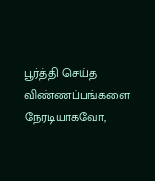பூர்த்தி செய்த விண்ணப்பங்களை நேரடியாகவோ,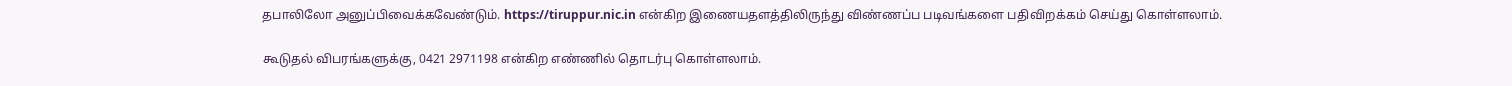தபாலிலோ அனுப்பிவைக்கவேண்டும். https://tiruppur.nic.in என்கிற இணையதளத்திலிருந்து விண்ணப்ப படிவங்களை பதிவிறக்கம் செய்து கொள்ளலாம்.

கூடுதல் விபரங்களுக்கு, 0421 2971198 என்கிற எண்ணில் தொடர்பு கொள்ளலாம்.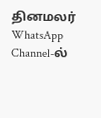தினமலர் WhatsApp Channel-ல்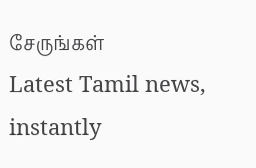சேருங்கள்
Latest Tamil news, instantly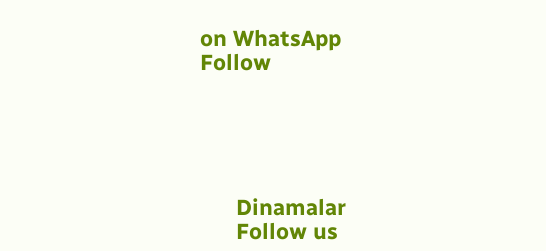on WhatsApp
Follow





      Dinamalar
      Follow us